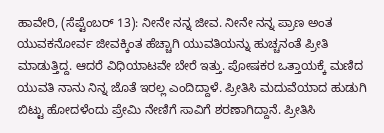ಹಾವೇರಿ, (ಸೆಪ್ಟೆಂಬರ್ 13): ನೀನೇ ನನ್ನ ಜೀವ. ನೀನೇ ನನ್ನ ಪ್ರಾಣ ಅಂತ ಯುವಕನೋರ್ವ ಜೀವಕ್ಕಿಂತ ಹೆಚ್ಚಾಗಿ ಯುವತಿಯನ್ನು ಹುಚ್ಚನಂತೆ ಪ್ರೀತಿ ಮಾಡುತ್ತಿದ್ದ. ಆದರೆ ವಿಧಿಯಾಟವೇ ಬೇರೆ ಇತ್ತು. ಪೋಷಕರ ಒತ್ತಾಯಕ್ಕೆ ಮಣಿದ ಯುವತಿ ನಾನು ನಿನ್ನ ಜೊತೆ ಇರಲ್ಲ ಎಂದಿದ್ದಾಳೆ. ಪ್ರೀತಿಸಿ ಮದುವೆಯಾದ ಹುಡುಗಿ ಬಿಟ್ಟು ಹೋದಳೆಂದು ಪ್ರೇಮಿ ನೇಣಿಗೆ ಸಾವಿಗೆ ಶರಣಾಗಿದ್ದಾನೆ. ಪ್ರೀತಿಸಿ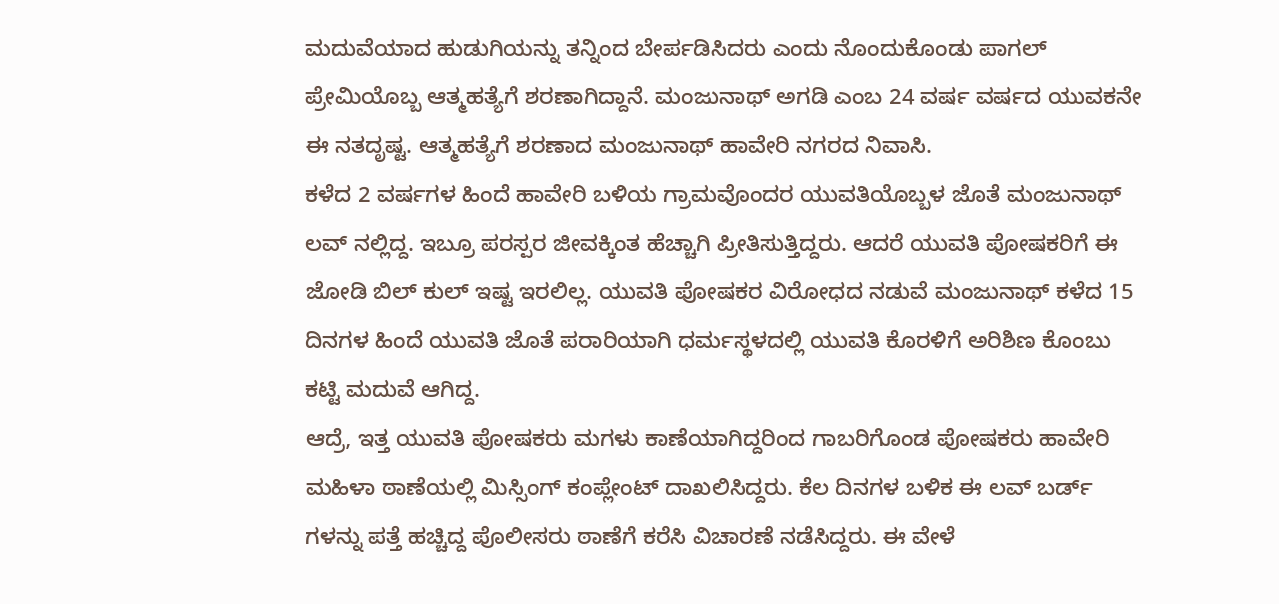ಮದುವೆಯಾದ ಹುಡುಗಿಯನ್ನು ತನ್ನಿಂದ ಬೇರ್ಪಡಿಸಿದರು ಎಂದು ನೊಂದುಕೊಂಡು ಪಾಗಲ್ ಪ್ರೇಮಿಯೊಬ್ಬ ಆತ್ಮಹತ್ಯೆಗೆ ಶರಣಾಗಿದ್ದಾನೆ. ಮಂಜುನಾಥ್ ಅಗಡಿ ಎಂಬ 24 ವರ್ಷ ವರ್ಷದ ಯುವಕನೇ ಈ ನತದೃಷ್ಟ. ಆತ್ಮಹತ್ಯೆಗೆ ಶರಣಾದ ಮಂಜುನಾಥ್ ಹಾವೇರಿ ನಗರದ ನಿವಾಸಿ.
ಕಳೆದ 2 ವರ್ಷಗಳ ಹಿಂದೆ ಹಾವೇರಿ ಬಳಿಯ ಗ್ರಾಮವೊಂದರ ಯುವತಿಯೊಬ್ಬಳ ಜೊತೆ ಮಂಜುನಾಥ್ ಲವ್ ನಲ್ಲಿದ್ದ. ಇಬ್ರೂ ಪರಸ್ಪರ ಜೀವಕ್ಕಿಂತ ಹೆಚ್ಚಾಗಿ ಪ್ರೀತಿಸುತ್ತಿದ್ದರು. ಆದರೆ ಯುವತಿ ಪೋಷಕರಿಗೆ ಈ ಜೋಡಿ ಬಿಲ್ ಕುಲ್ ಇಷ್ಟ ಇರಲಿಲ್ಲ. ಯುವತಿ ಪೋಷಕರ ವಿರೋಧದ ನಡುವೆ ಮಂಜುನಾಥ್ ಕಳೆದ 15 ದಿನಗಳ ಹಿಂದೆ ಯುವತಿ ಜೊತೆ ಪರಾರಿಯಾಗಿ ಧರ್ಮಸ್ಥಳದಲ್ಲಿ ಯುವತಿ ಕೊರಳಿಗೆ ಅರಿಶಿಣ ಕೊಂಬು ಕಟ್ಟಿ ಮದುವೆ ಆಗಿದ್ದ.
ಆದ್ರೆ, ಇತ್ತ ಯುವತಿ ಪೋಷಕರು ಮಗಳು ಕಾಣೆಯಾಗಿದ್ದರಿಂದ ಗಾಬರಿಗೊಂಡ ಪೋಷಕರು ಹಾವೇರಿ ಮಹಿಳಾ ಠಾಣೆಯಲ್ಲಿ ಮಿಸ್ಸಿಂಗ್ ಕಂಪ್ಲೇಂಟ್ ದಾಖಲಿಸಿದ್ದರು. ಕೆಲ ದಿನಗಳ ಬಳಿಕ ಈ ಲವ್ ಬರ್ಡ್ ಗಳನ್ನು ಪತ್ತೆ ಹಚ್ಚಿದ್ದ ಪೊಲೀಸರು ಠಾಣೆಗೆ ಕರೆಸಿ ವಿಚಾರಣೆ ನಡೆಸಿದ್ದರು. ಈ ವೇಳೆ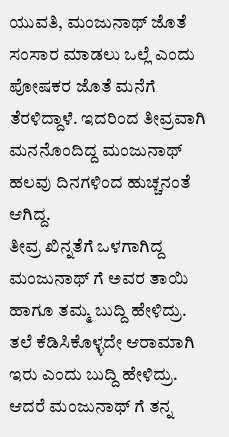ಯುವತಿ, ಮಂಜುನಾಥ್ ಜೊತೆ ಸಂಸಾರ ಮಾಡಲು ಒಲ್ಲೆ ಎಂದು ಪೋಷಕರ ಜೊತೆ ಮನೆಗೆ ತೆರಳಿದ್ದಾಳೆ. ಇದರಿಂದ ತೀವ್ರವಾಗಿ ಮನನೊಂದಿದ್ದ ಮಂಜುನಾಥ್ ಹಲವು ದಿನಗಳಿಂದ ಹುಚ್ಚನಂತೆ ಆಗಿದ್ದ.
ತೀವ್ರ ಖಿನ್ನತೆಗೆ ಒಳಗಾಗಿದ್ದ ಮಂಜುನಾಥ್ ಗೆ ಅವರ ತಾಯಿ ಹಾಗೂ ತಮ್ಮ ಬುದ್ದಿ ಹೇಳಿದ್ರು. ತಲೆ ಕೆಡಿಸಿಕೊಳ್ಳದೇ ಆರಾಮಾಗಿ ಇರು ಎಂದು ಬುದ್ದಿ ಹೇಳಿದ್ರು. ಆದರೆ ಮಂಜುನಾಥ್ ಗೆ ತನ್ನ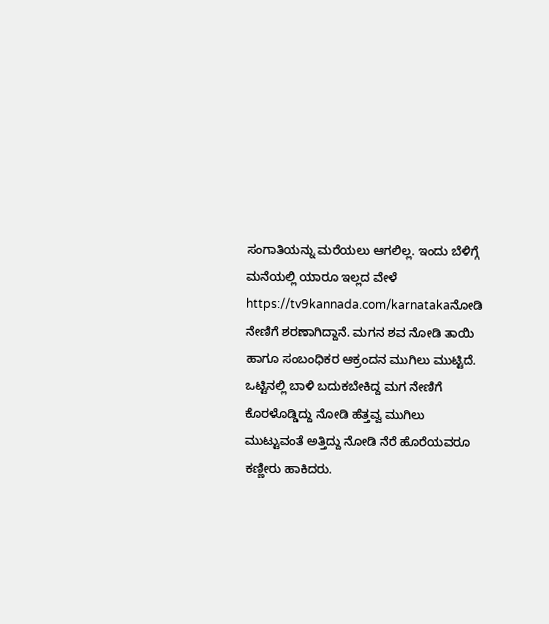ಸಂಗಾತಿಯನ್ನು ಮರೆಯಲು ಆಗಲಿಲ್ಲ. ಇಂದು ಬೆಳಿಗ್ಗೆ ಮನೆಯಲ್ಲಿ ಯಾರೂ ಇಲ್ಲದ ವೇಳೆ https://tv9kannada.com/karnatakaನೋಡಿ ನೇಣಿಗೆ ಶರಣಾಗಿದ್ದಾನೆ. ಮಗನ ಶವ ನೋಡಿ ತಾಯಿ ಹಾಗೂ ಸಂಬಂಧಿಕರ ಆಕ್ರಂದನ ಮುಗಿಲು ಮುಟ್ಟಿದೆ.
ಒಟ್ಟಿನಲ್ಲಿ ಬಾಳಿ ಬದುಕಬೇಕಿದ್ದ ಮಗ ನೇಣಿಗೆ ಕೊರಳೊಡ್ಡಿದ್ದು ನೋಡಿ ಹೆತ್ತವ್ವ ಮುಗಿಲು ಮುಟ್ಟುವಂತೆ ಅತ್ತಿದ್ದು ನೋಡಿ ನೆರೆ ಹೊರೆಯವರೂ ಕಣ್ಣೀರು ಹಾಕಿದರು.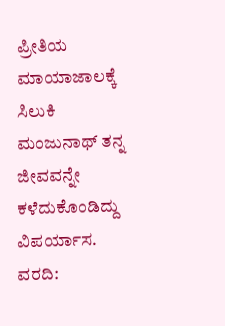ಪ್ರೀತಿಯ ಮಾಯಾಜಾಲಕ್ಕೆ ಸಿಲುಕಿ ಮಂಜುನಾಥ್ ತನ್ನ ಜೀವವನ್ನೇ ಕಳೆದುಕೊಂಡಿದ್ದು ವಿಪರ್ಯಾಸ.
ವರದಿ: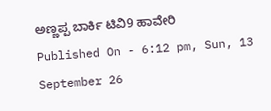ಅಣ್ಣಪ್ಪ ಬಾರ್ಕಿ ಟಿವಿ9 ಹಾವೇರಿ
Published On - 6:12 pm, Sun, 13 September 26